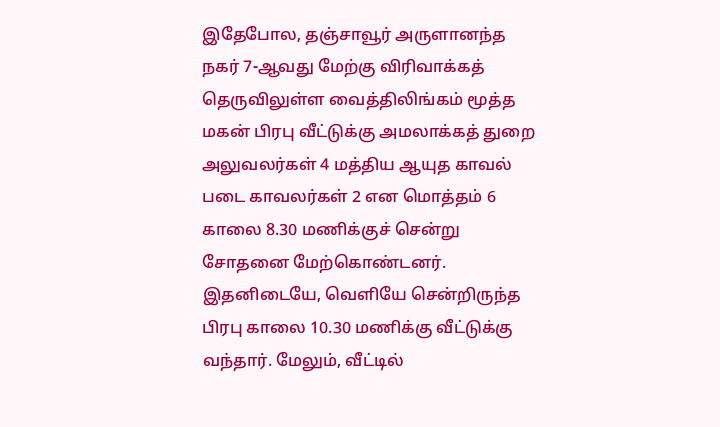இதேபோல, தஞ்சாவூர் அருளானந்த நகர் 7-ஆவது மேற்கு விரிவாக்கத் தெருவிலுள்ள வைத்திலிங்கம் மூத்த மகன் பிரபு வீட்டுக்கு அமலாக்கத் துறை அலுவலர்கள் 4 மத்திய ஆயுத காவல் படை காவலர்கள் 2 என மொத்தம் 6 காலை 8.30 மணிக்குச் சென்று சோதனை மேற்கொண்டனர். இதனிடையே, வெளியே சென்றிருந்த பிரபு காலை 10.30 மணிக்கு வீட்டுக்கு வந்தார். மேலும், வீட்டில்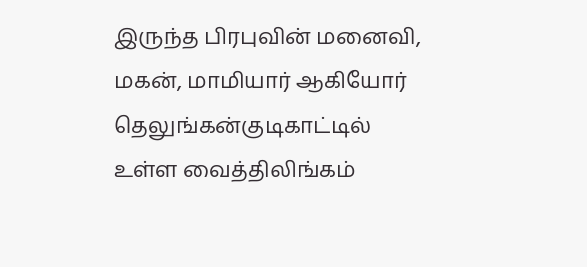இருந்த பிரபுவின் மனைவி, மகன், மாமியார் ஆகியோர் தெலுங்கன்குடிகாட்டில் உள்ள வைத்திலிங்கம்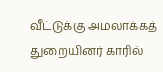வீட்டுக்கு அமலாக்கத் துறையினர் காரில்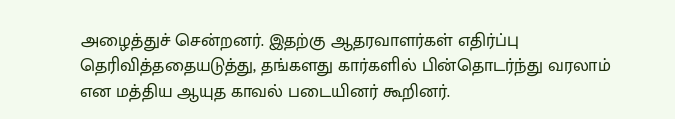அழைத்துச் சென்றனர். இதற்கு ஆதரவாளர்கள் எதிர்ப்பு தெரிவித்ததையடுத்து, தங்களது கார்களில் பின்தொடர்ந்து வரலாம் என மத்திய ஆயுத காவல் படையினர் கூறினர்.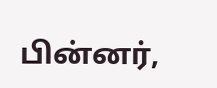பின்னர்,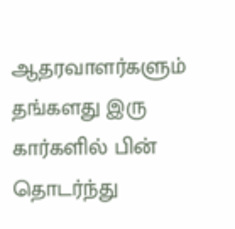ஆதரவாளர்களும் தங்களது இரு கார்களில் பின் தொடர்ந்து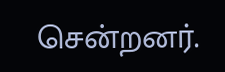சென்றனர்.